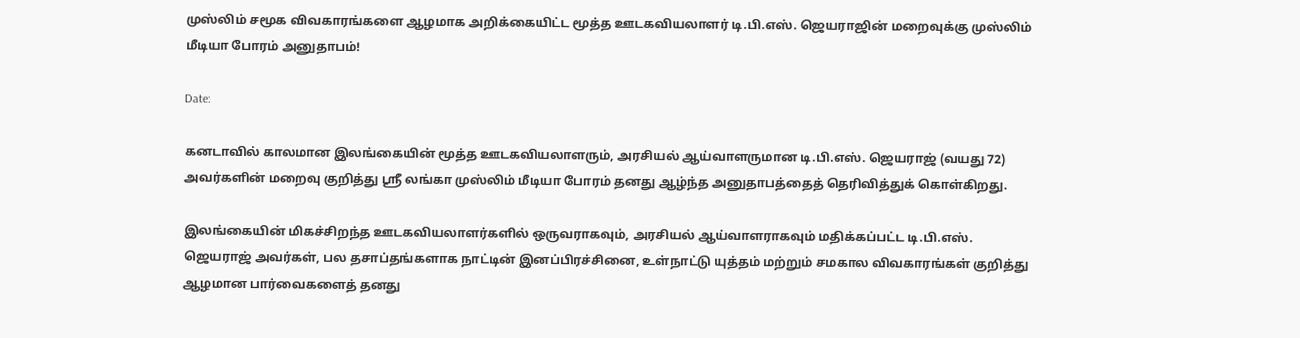முஸ்லிம் சமூக விவகாரங்களை ஆழமாக அறிக்கையிட்ட மூத்த ஊடகவியலாளர் டி.பி.எஸ். ஜெயராஜின் மறைவுக்கு முஸ்லிம் மீடியா போரம் அனுதாபம்!

Date:

கனடாவில் காலமான இலங்கையின் மூத்த ஊடகவியலாளரும், அரசியல் ஆய்வாளருமான டி.பி.எஸ். ஜெயராஜ் (வயது 72) அவர்களின் மறைவு குறித்து ஶ்ரீ லங்கா முஸ்லிம் மீடியா போரம் தனது ஆழ்ந்த அனுதாபத்தைத் தெரிவித்துக் கொள்கிறது.

இலங்கையின் மிகச்சிறந்த ஊடகவியலாளர்களில் ஒருவராகவும், அரசியல் ஆய்வாளராகவும் மதிக்கப்பட்ட டி.பி.எஸ். ஜெயராஜ் அவர்கள், பல தசாப்தங்களாக நாட்டின் இனப்பிரச்சினை, உள்நாட்டு யுத்தம் மற்றும் சமகால விவகாரங்கள் குறித்து ஆழமான பார்வைகளைத் தனது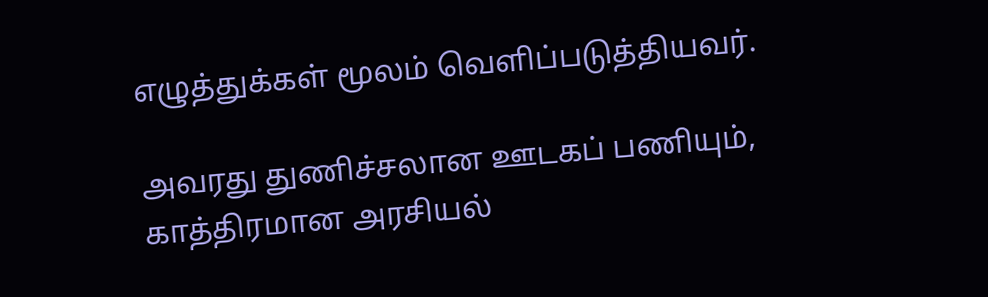எழுத்துக்கள் மூலம் வெளிப்படுத்தியவர்.

அவரது துணிச்சலான ஊடகப் பணியும், காத்திரமான அரசியல்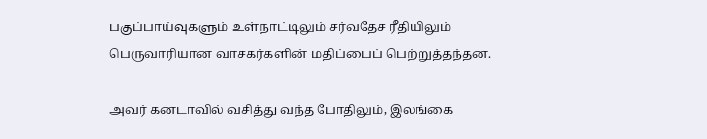பகுப்பாய்வுகளும் உள்நாட்டிலும் சர்வதேச ரீதியிலும் பெருவாரியான வாசகர்களின் மதிப்பைப் பெற்றுத்தந்தன.

அவர் கனடாவில் வசித்து வந்த போதிலும், இலங்கை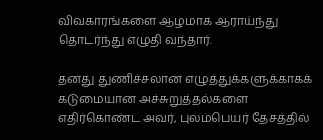விவகாரங்களை ஆழமாக ஆராய்ந்து தொடர்ந்து எழுதி வந்தார்.

தனது துணிச்சலான எழுத்துக்களுக்காகக் கடுமையான அச்சுறுத்தல்களை எதிர்கொண்ட அவர், புலம்பெயர் தேசத்தில்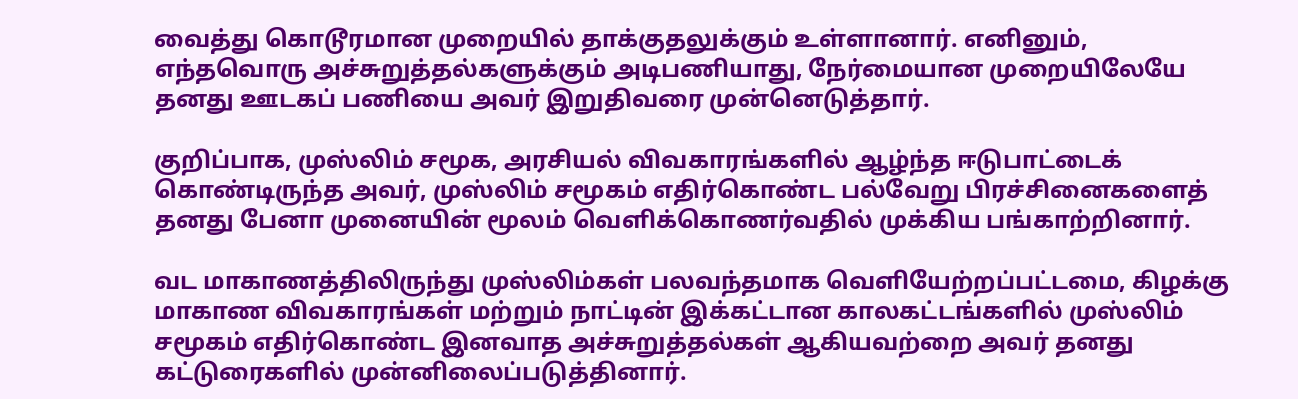வைத்து கொடூரமான முறையில் தாக்குதலுக்கும் உள்ளானார். எனினும், எந்தவொரு அச்சுறுத்தல்களுக்கும் அடிபணியாது, நேர்மையான முறையிலேயே தனது ஊடகப் பணியை அவர் இறுதிவரை முன்னெடுத்தார்.

குறிப்பாக, முஸ்லிம் சமூக, அரசியல் விவகாரங்களில் ஆழ்ந்த ஈடுபாட்டைக் கொண்டிருந்த அவர், முஸ்லிம் சமூகம் எதிர்கொண்ட பல்வேறு பிரச்சினைகளைத் தனது பேனா முனையின் மூலம் வெளிக்கொணர்வதில் முக்கிய பங்காற்றினார்.

வட மாகாணத்திலிருந்து முஸ்லிம்கள் பலவந்தமாக வெளியேற்றப்பட்டமை, கிழக்கு மாகாண விவகாரங்கள் மற்றும் நாட்டின் இக்கட்டான காலகட்டங்களில் முஸ்லிம் சமூகம் எதிர்கொண்ட இனவாத அச்சுறுத்தல்கள் ஆகியவற்றை அவர் தனது கட்டுரைகளில் முன்னிலைப்படுத்தினார்.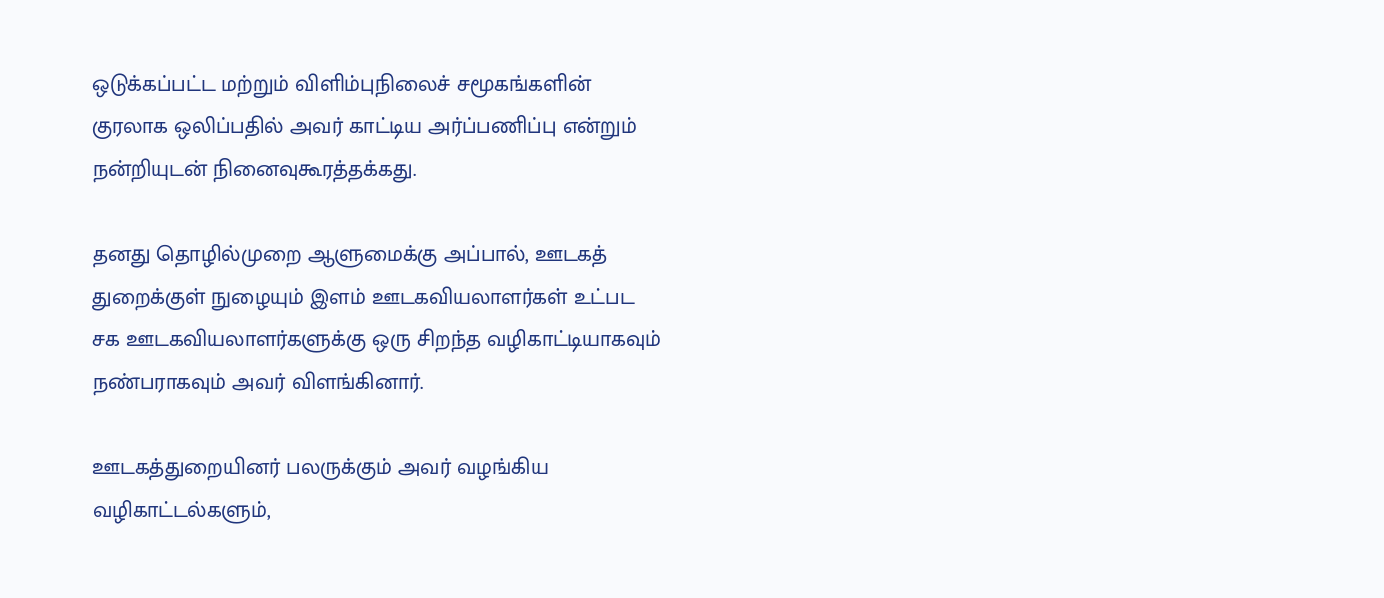ஒடுக்கப்பட்ட மற்றும் விளிம்புநிலைச் சமூகங்களின் குரலாக ஒலிப்பதில் அவர் காட்டிய அர்ப்பணிப்பு என்றும் நன்றியுடன் நினைவுகூரத்தக்கது.

தனது தொழில்முறை ஆளுமைக்கு அப்பால், ஊடகத் துறைக்குள் நுழையும் இளம் ஊடகவியலாளர்கள் உட்பட சக ஊடகவியலாளர்களுக்கு ஒரு சிறந்த வழிகாட்டியாகவும் நண்பராகவும் அவர் விளங்கினார்.

ஊடகத்துறையினர் பலருக்கும் அவர் வழங்கிய வழிகாட்டல்களும்,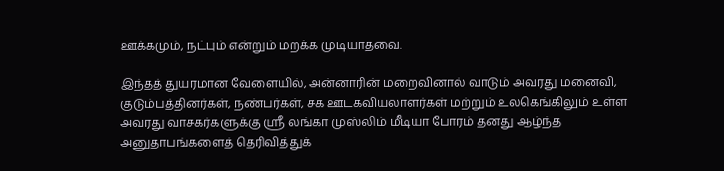ஊக்கமும், நட்பும் என்றும் மறக்க முடியாதவை.

இந்தத் துயரமான வேளையில், அன்னாரின் மறைவினால் வாடும் அவரது மனைவி, குடும்பத்தினர்கள், நண்பர்கள், சக ஊடகவியலாளர்கள் மற்றும் உலகெங்கிலும் உள்ள அவரது வாசகர்களுக்கு ஶ்ரீ லங்கா முஸ்லிம் மீடியா போரம் தனது ஆழ்ந்த அனுதாபங்களைத் தெரிவித்துக்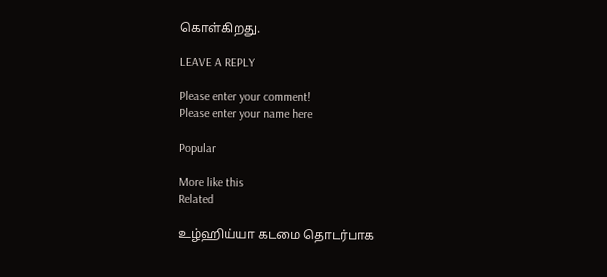கொள்கிறது.

LEAVE A REPLY

Please enter your comment!
Please enter your name here

Popular

More like this
Related

உழ்ஹிய்யா கடமை தொடர்பாக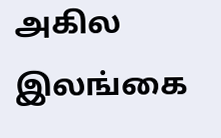அகில இலங்கை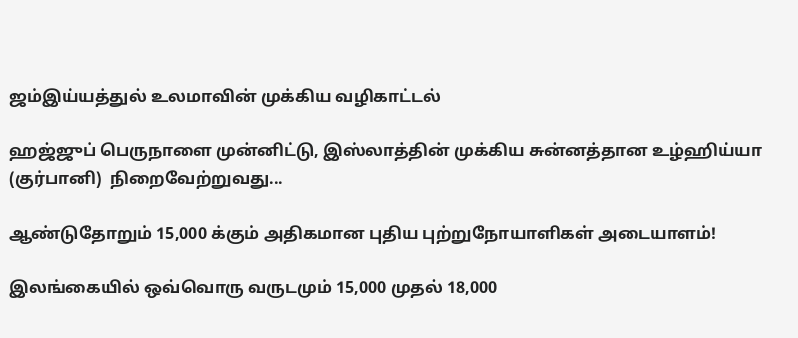ஜம்இய்யத்துல் உலமாவின் முக்கிய வழிகாட்டல்

ஹஜ்ஜுப் பெருநாளை முன்னிட்டு, இஸ்லாத்தின் முக்கிய சுன்னத்தான உழ்ஹிய்யா (குர்பானி)  நிறைவேற்றுவது...

ஆண்டுதோறும் 15,000 க்கும் அதிகமான புதிய புற்றுநோயாளிகள் அடையாளம்!

இலங்கையில் ஒவ்வொரு வருடமும் 15,000 முதல் 18,000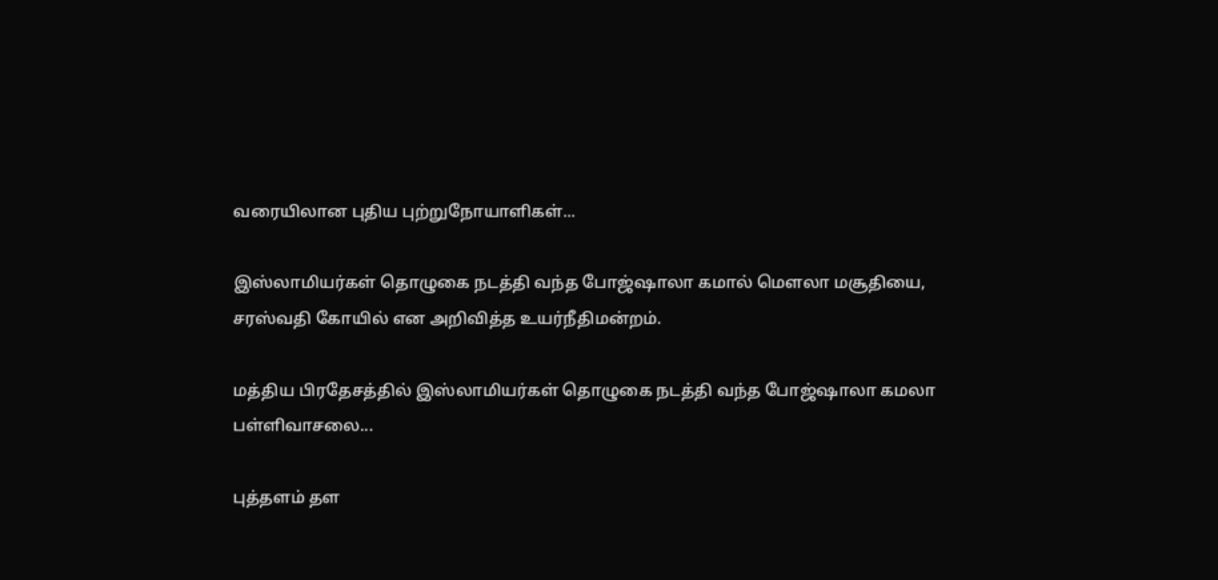வரையிலான புதிய புற்றுநோயாளிகள்...

இஸ்லாமியர்கள் தொழுகை நடத்தி வந்த போஜ்ஷாலா கமால் மௌலா மசூதியை, சரஸ்வதி கோயில் என அறிவித்த உயர்நீதிமன்றம்.

மத்திய பிரதேசத்தில் இஸ்லாமியர்கள் தொழுகை நடத்தி வந்த போஜ்ஷாலா கமலா பள்ளிவாசலை...

புத்தளம் தள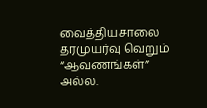வைத்தியசாலை தரமுயர்வு வெறும் “ஆவணங்கள்” அல்ல.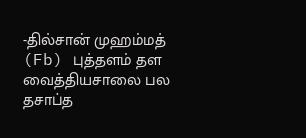-தில்சான் முஹம்மத் (Fb) புத்தளம் தள வைத்தியசாலை பல தசாப்த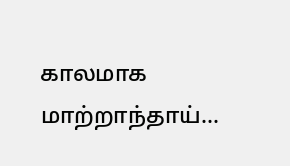காலமாக மாற்றாந்தாய்...